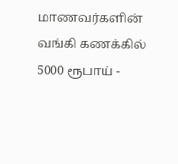மாணவர்களின் வங்கி கணக்கில் 5000 ரூபாய் -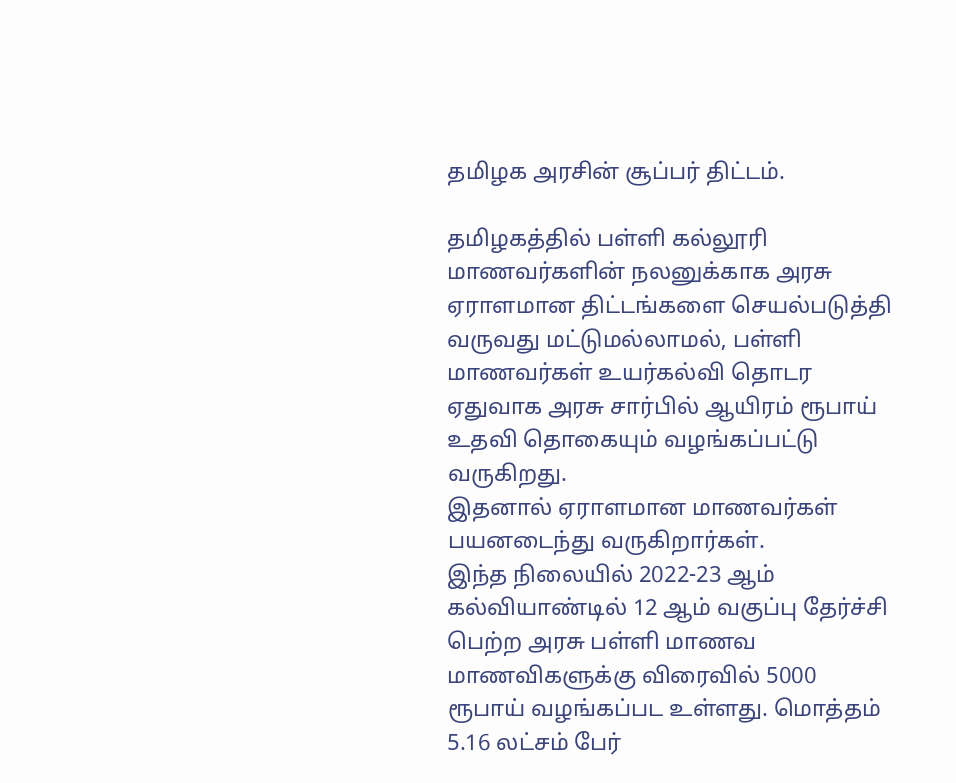தமிழக அரசின் சூப்பர் திட்டம்.

தமிழகத்தில் பள்ளி கல்லூரி மாணவர்களின் நலனுக்காக அரசு ஏராளமான திட்டங்களை செயல்படுத்தி வருவது மட்டுமல்லாமல், பள்ளி மாணவர்கள் உயர்கல்வி தொடர ஏதுவாக அரசு சார்பில் ஆயிரம் ரூபாய் உதவி தொகையும் வழங்கப்பட்டு வருகிறது.
இதனால் ஏராளமான மாணவர்கள் பயனடைந்து வருகிறார்கள்.
இந்த நிலையில் 2022-23 ஆம் கல்வியாண்டில் 12 ஆம் வகுப்பு தேர்ச்சி பெற்ற அரசு பள்ளி மாணவ மாணவிகளுக்கு விரைவில் 5000 ரூபாய் வழங்கப்பட உள்ளது. மொத்தம் 5.16 லட்சம் பேர்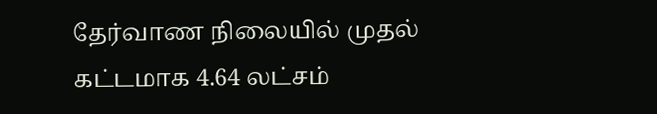தேர்வாண நிலையில் முதல் கட்டமாக 4.64 லட்சம்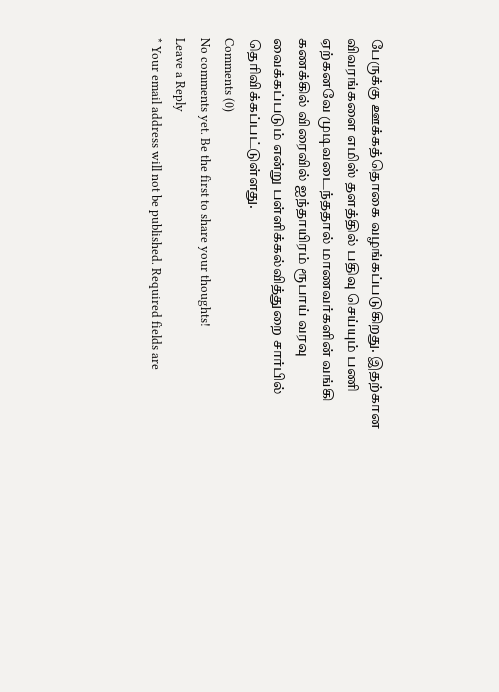பேருக்கு ஊக்கத்தொகை வழங்கப்படுகிறது. இதற்கான விவரங்களை எமிஸ் தளத்தில் பதிவு செய்யும் பணி ஏற்கனவே முடிவடைந்ததால் மாணவர்களின் வங்கி கணக்கில் விரைவில் ஐந்தாயிரம் ரூபாய் வரவு வைக்கப்படும் என்று பள்ளிக்கல்வித்துறை சார்பில் தெரிவிக்கப்பட்டுள்ளது.
Comments (0)
No comments yet. Be the first to share your thoughts!
Leave a Reply
* Your email address will not be published. Required fields are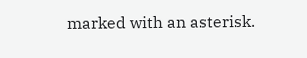marked with an asterisk.